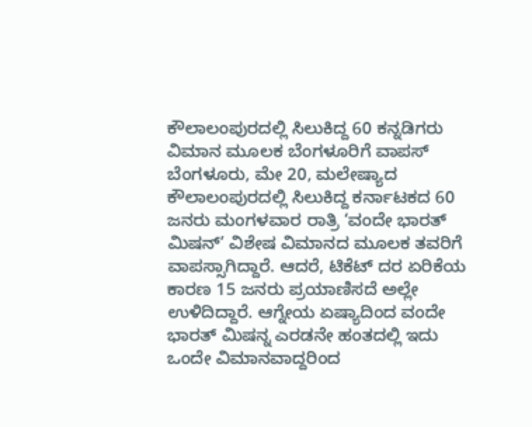ಕೌಲಾಲಂಪುರದಲ್ಲಿ ಸಿಲುಕಿದ್ದ 60 ಕನ್ನಡಿಗರು ವಿಮಾನ ಮೂಲಕ ಬೆಂಗಳೂರಿಗೆ ವಾಪಸ್
ಬೆಂಗಳೂರು, ಮೇ 20, ಮಲೇಷ್ಯಾದ ಕೌಲಾಲಂಪುರದಲ್ಲಿ ಸಿಲುಕಿದ್ದ ಕರ್ನಾಟಕದ 60 ಜನರು ಮಂಗಳವಾರ ರಾತ್ರಿ ‘ವಂದೇ ಭಾರತ್ ಮಿಷನ್’ ವಿಶೇಷ ವಿಮಾನದ ಮೂಲಕ ತವರಿಗೆ ವಾಪಸ್ಸಾಗಿದ್ದಾರೆ. ಆದರೆ, ಟಿಕೆಟ್ ದರ ಏರಿಕೆಯ ಕಾರಣ 15 ಜನರು ಪ್ರಯಾಣಿಸದೆ ಅಲ್ಲೇ ಉಳಿದಿದ್ದಾರೆ. ಆಗ್ನೇಯ ಏಷ್ಯಾದಿಂದ ವಂದೇ ಭಾರತ್ ಮಿಷನ್ನ ಎರಡನೇ ಹಂತದಲ್ಲಿ ಇದು ಒಂದೇ ವಿಮಾನವಾದ್ದರಿಂದ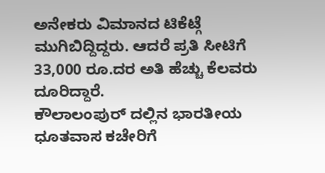ಅನೇಕರು ವಿಮಾನದ ಟಿಕೆಟ್ಗೆ ಮುಗಿಬಿದ್ದಿದ್ದರು. ಆದರೆ ಪ್ರತಿ ಸೀಟಿಗೆ 33,000 ರೂ.ದರ ಅತಿ ಹೆಚ್ಚು ಕೆಲವರು ದೂರಿದ್ದಾರೆ.
ಕೌಲಾಲಂಪುರ್ ದಲ್ಲಿನ ಭಾರತೀಯ ಧೂತವಾಸ ಕಚೇರಿಗೆ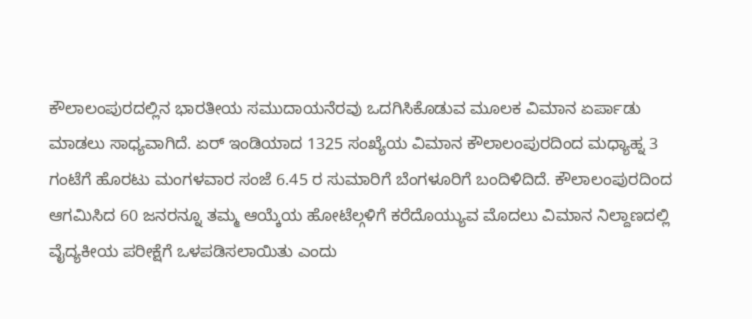ಕೌಲಾಲಂಪುರದಲ್ಲಿನ ಭಾರತೀಯ ಸಮುದಾಯನೆರವು ಒದಗಿಸಿಕೊಡುವ ಮೂಲಕ ವಿಮಾನ ಏರ್ಪಾಡು ಮಾಡಲು ಸಾಧ್ಯವಾಗಿದೆ. ಏರ್ ಇಂಡಿಯಾದ 1325 ಸಂಖ್ಯೆಯ ವಿಮಾನ ಕೌಲಾಲಂಪುರದಿಂದ ಮಧ್ಯಾಹ್ನ 3 ಗಂಟೆಗೆ ಹೊರಟು ಮಂಗಳವಾರ ಸಂಜೆ 6.45 ರ ಸುಮಾರಿಗೆ ಬೆಂಗಳೂರಿಗೆ ಬಂದಿಳಿದಿದೆ. ಕೌಲಾಲಂಪುರದಿಂದ ಆಗಮಿಸಿದ 60 ಜನರನ್ನೂ ತಮ್ಮ ಆಯ್ಕೆಯ ಹೋಟೆಲ್ಗಳಿಗೆ ಕರೆದೊಯ್ಯುವ ಮೊದಲು ವಿಮಾನ ನಿಲ್ದಾಣದಲ್ಲಿ ವೈದ್ಯಕೀಯ ಪರೀಕ್ಷೆಗೆ ಒಳಪಡಿಸಲಾಯಿತು ಎಂದು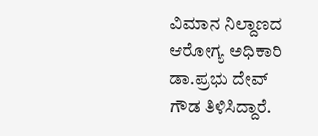ವಿಮಾನ ನಿಲ್ದಾಣದ ಆರೋಗ್ಯ ಅಧಿಕಾರಿ ಡಾ.ಪ್ರಭು ದೇವ್ ಗೌಡ ತಿಳಿಸಿದ್ದಾರೆ.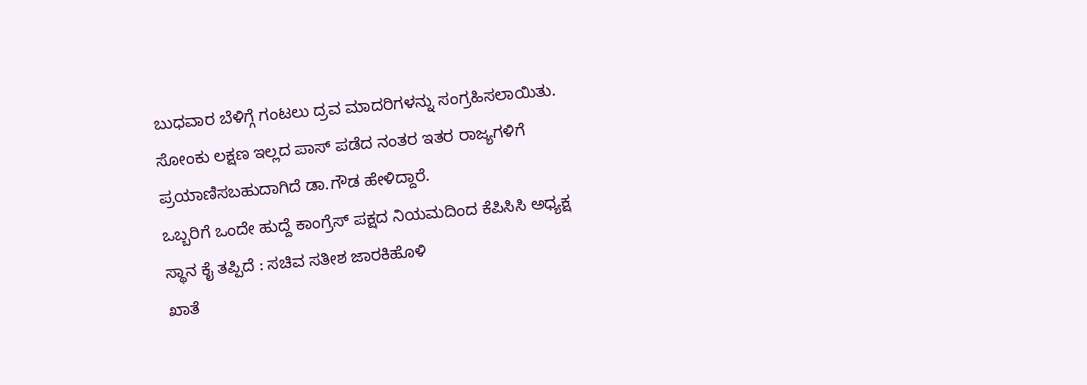ಬುಧವಾರ ಬೆಳಿಗ್ಗೆ ಗಂಟಲು ದ್ರವ ಮಾದರಿಗಳನ್ನು ಸಂಗ್ರಹಿಸಲಾಯಿತು. ಸೋಂಕು ಲಕ್ಷಣ ಇಲ್ಲದ ಪಾಸ್ ಪಡೆದ ನಂತರ ಇತರ ರಾಜ್ಯಗಳಿಗೆ ಪ್ರಯಾಣಿಸಬಹುದಾಗಿದೆ ಡಾ.ಗೌಡ ಹೇಳಿದ್ದಾರೆ.
ಒಬ್ಬರಿಗೆ ಒಂದೇ ಹುದ್ದೆ ಕಾಂಗ್ರೆಸ್ ಪಕ್ಷದ ನಿಯಮದಿಂದ ಕೆಪಿಸಿಸಿ ಅಧ್ಯಕ್ಷ ಸ್ಥಾನ ಕೈ ತಪ್ಪಿದೆ : ಸಚಿವ ಸತೀಶ ಜಾರಕಿಹೊಳಿ
ಖಾತೆ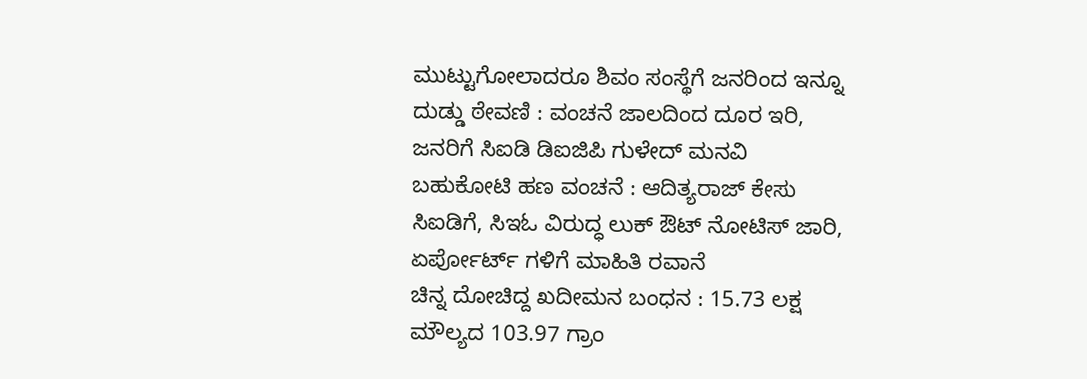ಮುಟ್ಟುಗೋಲಾದರೂ ಶಿವಂ ಸಂಸ್ಥೆಗೆ ಜನರಿಂದ ಇನ್ನೂ ದುಡ್ಡು ಠೇವಣಿ : ವಂಚನೆ ಜಾಲದಿಂದ ದೂರ ಇರಿ, ಜನರಿಗೆ ಸಿಐಡಿ ಡಿಐಜಿಪಿ ಗುಳೇದ್ ಮನವಿ
ಬಹುಕೋಟಿ ಹಣ ವಂಚನೆ : ಆದಿತ್ಯರಾಜ್ ಕೇಸು ಸಿಐಡಿಗೆ, ಸಿಇಓ ವಿರುದ್ಧ ಲುಕ್ ಔಟ್ ನೋಟಿಸ್ ಜಾರಿ, ಏರ್ಪೋರ್ಟ್ ಗಳಿಗೆ ಮಾಹಿತಿ ರವಾನೆ
ಚಿನ್ನ ದೋಚಿದ್ದ ಖದೀಮನ ಬಂಧನ : 15.73 ಲಕ್ಷ ಮೌಲ್ಯದ 103.97 ಗ್ರಾಂ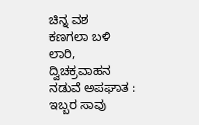ಚಿನ್ನ ವಶ
ಕಣಗಲಾ ಬಳಿ ಲಾರಿ, ದ್ವಿಚಕ್ರವಾಹನ ನಡುವೆ ಅಪಘಾತ : ಇಬ್ಬರ ಸಾವು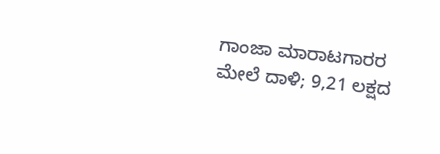ಗಾಂಜಾ ಮಾರಾಟಗಾರರ ಮೇಲೆ ದಾಳಿ; 9,21 ಲಕ್ಷದ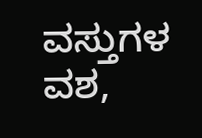ವಸ್ತುಗಳ ವಶ,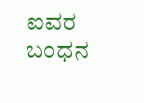ಐವರ ಬಂಧನ